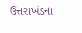ઉત્તરાખંડના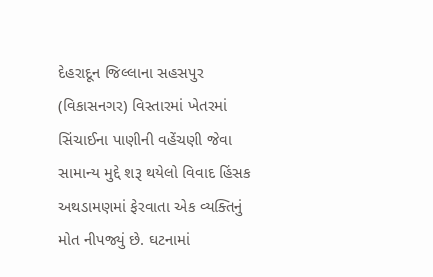દેહરાદૂન જિલ્લાના સહસપુર (વિકાસનગર) વિસ્તારમાં ખેતરમાં સિંચાઈના પાણીની વહેંચણી જેવા સામાન્ય મુદ્દે શરૂ થયેલો વિવાદ હિંસક અથડામણમાં ફેરવાતા એક વ્યક્તિનું મોત નીપજ્યું છે. ઘટનામાં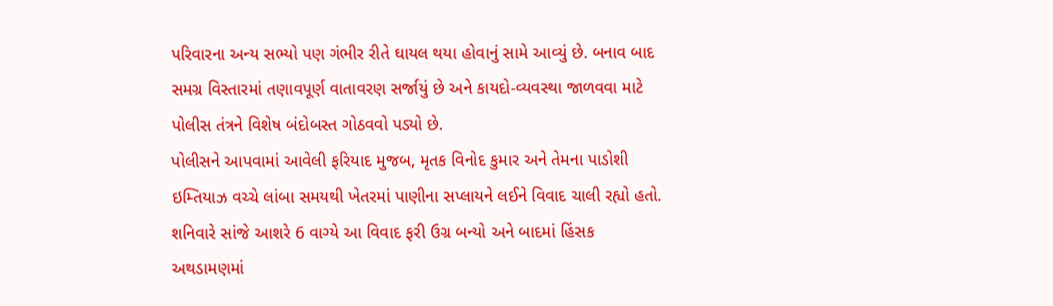પરિવારના અન્ય સભ્યો પણ ગંભીર રીતે ઘાયલ થયા હોવાનું સામે આવ્યું છે. બનાવ બાદ સમગ્ર વિસ્તારમાં તણાવપૂર્ણ વાતાવરણ સર્જાયું છે અને કાયદો-વ્યવસ્થા જાળવવા માટે પોલીસ તંત્રને વિશેષ બંદોબસ્ત ગોઠવવો પડ્યો છે.
પોલીસને આપવામાં આવેલી ફરિયાદ મુજબ, મૃતક વિનોદ કુમાર અને તેમના પાડોશી ઇમ્તિયાઝ વચ્ચે લાંબા સમયથી ખેતરમાં પાણીના સપ્લાયને લઈને વિવાદ ચાલી રહ્યો હતો. શનિવારે સાંજે આશરે 6 વાગ્યે આ વિવાદ ફરી ઉગ્ર બન્યો અને બાદમાં હિંસક અથડામણમાં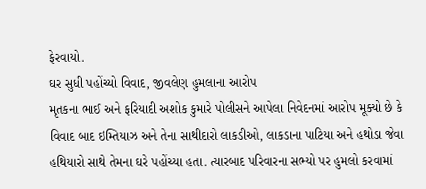ફેરવાયો.
ઘર સુધી પહોંચ્યો વિવાદ, જીવલેણ હુમલાના આરોપ
મૃતકના ભાઈ અને ફરિયાદી અશોક કુમારે પોલીસને આપેલા નિવેદનમાં આરોપ મૂક્યો છે કે વિવાદ બાદ ઇમ્તિયાઝ અને તેના સાથીદારો લાકડીઓ, લાકડાના પાટિયા અને હથોડા જેવા હથિયારો સાથે તેમના ઘરે પહોંચ્યા હતા. ત્યારબાદ પરિવારના સભ્યો પર હુમલો કરવામાં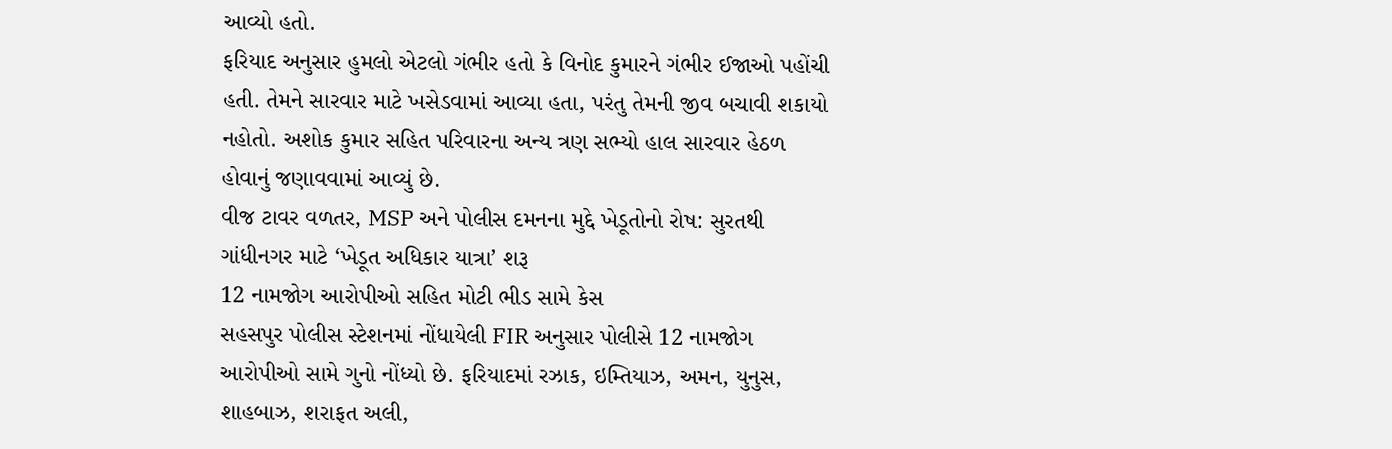આવ્યો હતો.
ફરિયાદ અનુસાર હુમલો એટલો ગંભીર હતો કે વિનોદ કુમારને ગંભીર ઈજાઓ પહોંચી હતી. તેમને સારવાર માટે ખસેડવામાં આવ્યા હતા, પરંતુ તેમની જીવ બચાવી શકાયો નહોતો. અશોક કુમાર સહિત પરિવારના અન્ય ત્રણ સભ્યો હાલ સારવાર હેઠળ હોવાનું જણાવવામાં આવ્યું છે.
વીજ ટાવર વળતર, MSP અને પોલીસ દમનના મુદ્દે ખેડૂતોનો રોષ: સુરતથી ગાંધીનગર માટે ‘ખેડૂત અધિકાર યાત્રા’ શરૂ
12 નામજોગ આરોપીઓ સહિત મોટી ભીડ સામે કેસ
સહસપુર પોલીસ સ્ટેશનમાં નોંધાયેલી FIR અનુસાર પોલીસે 12 નામજોગ આરોપીઓ સામે ગુનો નોંધ્યો છે. ફરિયાદમાં રઝાક, ઇમ્તિયાઝ, અમન, યુનુસ, શાહબાઝ, શરાફત અલી,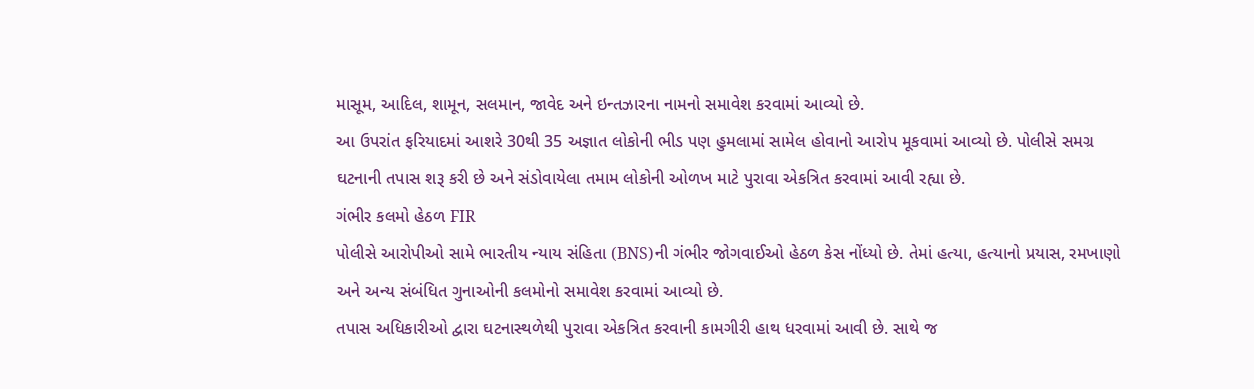માસૂમ, આદિલ, શામૂન, સલમાન, જાવેદ અને ઇન્તઝારના નામનો સમાવેશ કરવામાં આવ્યો છે.
આ ઉપરાંત ફરિયાદમાં આશરે 30થી 35 અજ્ઞાત લોકોની ભીડ પણ હુમલામાં સામેલ હોવાનો આરોપ મૂકવામાં આવ્યો છે. પોલીસે સમગ્ર ઘટનાની તપાસ શરૂ કરી છે અને સંડોવાયેલા તમામ લોકોની ઓળખ માટે પુરાવા એકત્રિત કરવામાં આવી રહ્યા છે.
ગંભીર કલમો હેઠળ FIR
પોલીસે આરોપીઓ સામે ભારતીય ન્યાય સંહિતા (BNS)ની ગંભીર જોગવાઈઓ હેઠળ કેસ નોંધ્યો છે. તેમાં હત્યા, હત્યાનો પ્રયાસ, રમખાણો અને અન્ય સંબંધિત ગુનાઓની કલમોનો સમાવેશ કરવામાં આવ્યો છે.
તપાસ અધિકારીઓ દ્વારા ઘટનાસ્થળેથી પુરાવા એકત્રિત કરવાની કામગીરી હાથ ધરવામાં આવી છે. સાથે જ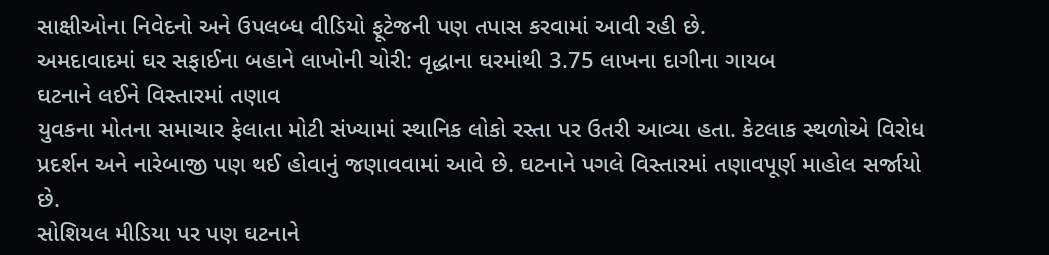સાક્ષીઓના નિવેદનો અને ઉપલબ્ધ વીડિયો ફૂટેજની પણ તપાસ કરવામાં આવી રહી છે.
અમદાવાદમાં ઘર સફાઈના બહાને લાખોની ચોરી: વૃદ્ધાના ઘરમાંથી 3.75 લાખના દાગીના ગાયબ
ઘટનાને લઈને વિસ્તારમાં તણાવ
યુવકના મોતના સમાચાર ફેલાતા મોટી સંખ્યામાં સ્થાનિક લોકો રસ્તા પર ઉતરી આવ્યા હતા. કેટલાક સ્થળોએ વિરોધ પ્રદર્શન અને નારેબાજી પણ થઈ હોવાનું જણાવવામાં આવે છે. ઘટનાને પગલે વિસ્તારમાં તણાવપૂર્ણ માહોલ સર્જાયો છે.
સોશિયલ મીડિયા પર પણ ઘટનાને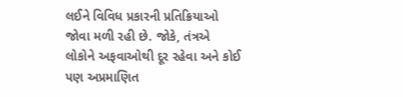લઈને વિવિધ પ્રકારની પ્રતિક્રિયાઓ જોવા મળી રહી છે. જોકે, તંત્રએ લોકોને અફવાઓથી દૂર રહેવા અને કોઈ પણ અપ્રમાણિત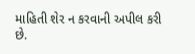માહિતી શેર ન કરવાની અપીલ કરી છે.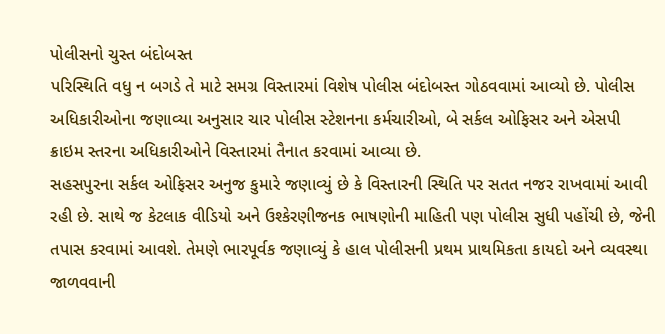પોલીસનો ચુસ્ત બંદોબસ્ત
પરિસ્થિતિ વધુ ન બગડે તે માટે સમગ્ર વિસ્તારમાં વિશેષ પોલીસ બંદોબસ્ત ગોઠવવામાં આવ્યો છે. પોલીસ અધિકારીઓના જણાવ્યા અનુસાર ચાર પોલીસ સ્ટેશનના કર્મચારીઓ, બે સર્કલ ઓફિસર અને એસપી ક્રાઇમ સ્તરના અધિકારીઓને વિસ્તારમાં તૈનાત કરવામાં આવ્યા છે.
સહસપુરના સર્કલ ઓફિસર અનુજ કુમારે જણાવ્યું છે કે વિસ્તારની સ્થિતિ પર સતત નજર રાખવામાં આવી રહી છે. સાથે જ કેટલાક વીડિયો અને ઉશ્કેરણીજનક ભાષણોની માહિતી પણ પોલીસ સુધી પહોંચી છે, જેની તપાસ કરવામાં આવશે. તેમણે ભારપૂર્વક જણાવ્યું કે હાલ પોલીસની પ્રથમ પ્રાથમિકતા કાયદો અને વ્યવસ્થા જાળવવાની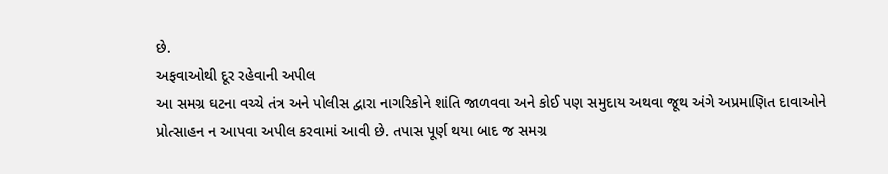છે.
અફવાઓથી દૂર રહેવાની અપીલ
આ સમગ્ર ઘટના વચ્ચે તંત્ર અને પોલીસ દ્વારા નાગરિકોને શાંતિ જાળવવા અને કોઈ પણ સમુદાય અથવા જૂથ અંગે અપ્રમાણિત દાવાઓને પ્રોત્સાહન ન આપવા અપીલ કરવામાં આવી છે. તપાસ પૂર્ણ થયા બાદ જ સમગ્ર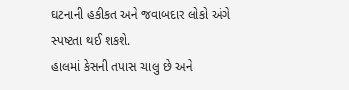ઘટનાની હકીકત અને જવાબદાર લોકો અંગે સ્પષ્ટતા થઈ શકશે.
હાલમાં કેસની તપાસ ચાલુ છે અને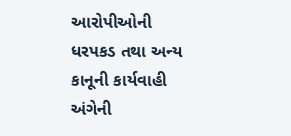આરોપીઓની ધરપકડ તથા અન્ય કાનૂની કાર્યવાહી અંગેની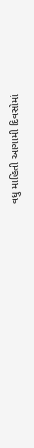વધુ માહિતી આગામી દિવસોમાં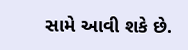સામે આવી શકે છે.